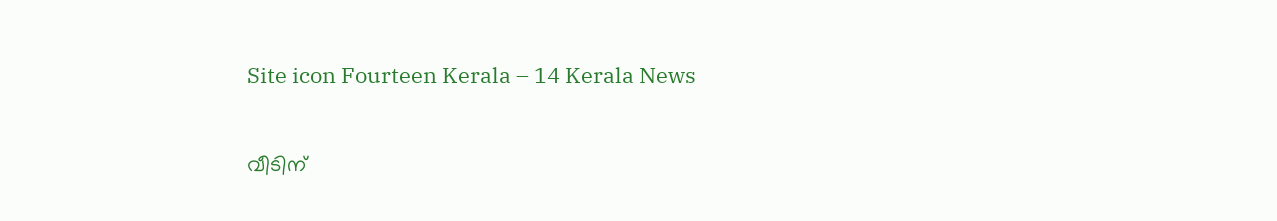Site icon Fourteen Kerala – 14 Kerala News

വീടിന്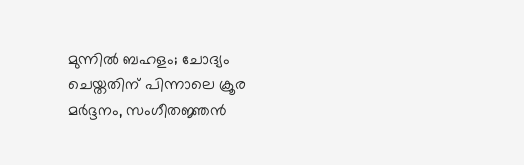മുന്നിൽ ബഹളം; ചോദ്യം ചെയ്തതിന് പിന്നാലെ ക്രൂര മർദ്ദനം, സംഗീതജ്ഞൻ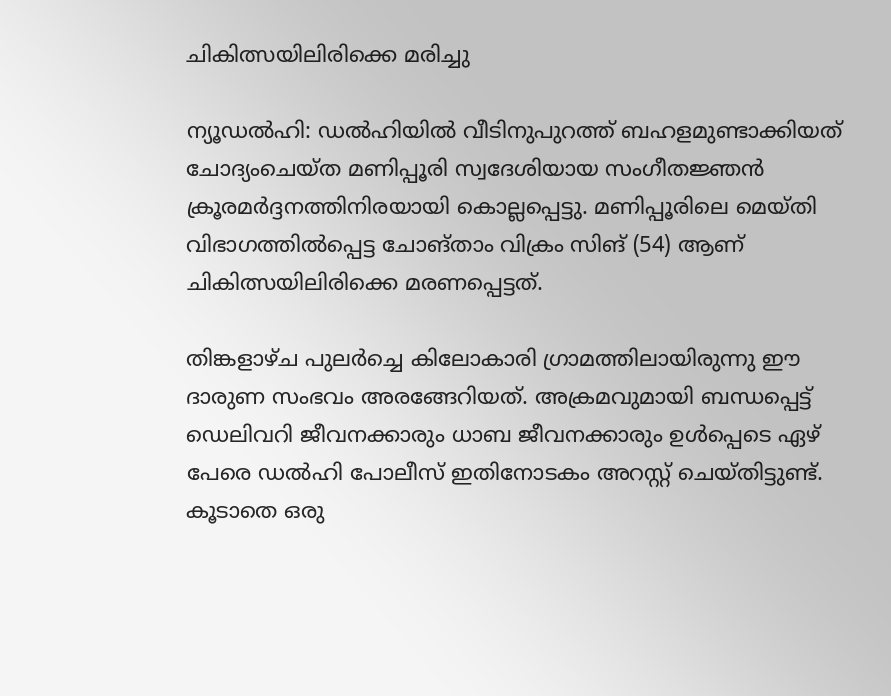ചികിത്സയിലിരിക്കെ മരിച്ചു

ന്യൂഡൽഹി: ഡൽഹിയിൽ വീടിനുപുറത്ത് ബഹളമുണ്ടാക്കിയത് ചോദ്യംചെയ്ത മണിപ്പൂരി സ്വദേശിയായ സംഗീതജ്ഞൻ ക്രൂരമർദ്ദനത്തിനിരയായി കൊല്ലപ്പെട്ടു. മണിപ്പൂരിലെ മെയ്തി വിഭാഗത്തിൽപ്പെട്ട ചോങ്താം വിക്രം സിങ് (54) ആണ് ചികിത്സയിലിരിക്കെ മരണപ്പെട്ടത്.

തിങ്കളാഴ്ച പുലർച്ചെ കിലോകാരി ഗ്രാമത്തിലായിരുന്നു ഈ ദാരുണ സംഭവം അരങ്ങേറിയത്. അക്രമവുമായി ബന്ധപ്പെട്ട് ഡെലിവറി ജീവനക്കാരും ധാബ ജീവനക്കാരും ഉൾപ്പെടെ ഏഴ് പേരെ ഡൽഹി പോലീസ് ഇതിനോടകം അറസ്റ്റ് ചെയ്തിട്ടുണ്ട്. കൂടാതെ ഒരു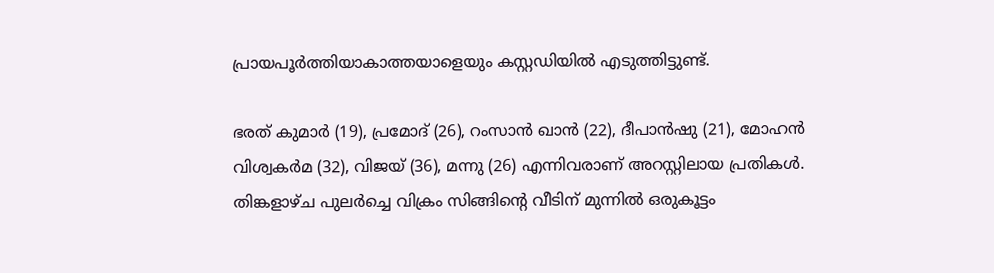പ്രായപൂർത്തിയാകാത്തയാളെയും കസ്റ്റഡിയിൽ എടുത്തിട്ടുണ്ട്.

ഭരത് കുമാർ (19), പ്രമോദ് (26), റംസാൻ ഖാൻ (22), ദീപാൻഷു (21), മോഹൻ വിശ്വകർമ (32), വിജയ് (36), മന്നു (26) എന്നിവരാണ് അറസ്റ്റിലായ പ്രതികൾ. തിങ്കളാഴ്ച പുലർച്ചെ വിക്രം സിങ്ങിന്റെ വീടിന് മുന്നിൽ ഒരുകൂട്ടം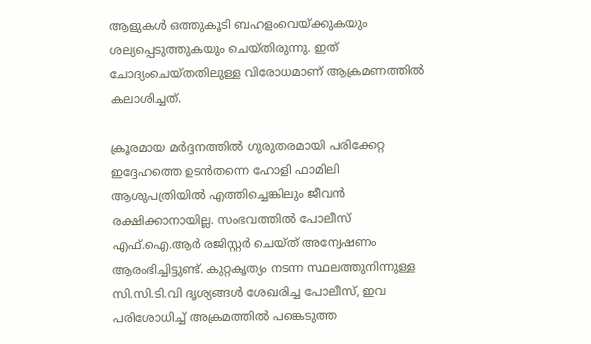ആളുകൾ ഒത്തുകൂടി ബഹളംവെയ്ക്കുകയും ശല്യപ്പെടുത്തുകയും ചെയ്തിരുന്നു. ഇത് ചോദ്യംചെയ്തതിലുള്ള വിരോധമാണ് ആക്രമണത്തിൽ കലാശിച്ചത്.

ക്രൂരമായ മർദ്ദനത്തിൽ ഗുരുതരമായി പരിക്കേറ്റ ഇദ്ദേഹത്തെ ഉടൻതന്നെ ഹോളി ഫാമിലി ആശുപത്രിയിൽ എത്തിച്ചെങ്കിലും ജീവൻ രക്ഷിക്കാനായില്ല. സംഭവത്തിൽ പോലീസ് എഫ്.ഐ.ആർ രജിസ്റ്റർ ചെയ്ത് അന്വേഷണം ആരംഭിച്ചിട്ടുണ്ട്. കുറ്റകൃത്യം നടന്ന സ്ഥലത്തുനിന്നുള്ള സി.സി.ടി.വി ദൃശ്യങ്ങൾ ശേഖരിച്ച പോലീസ്, ഇവ പരിശോധിച്ച് അക്രമത്തിൽ പങ്കെടുത്ത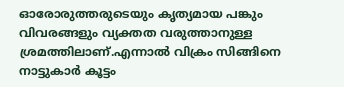ഓരോരുത്തരുടെയും കൃത്യമായ പങ്കും വിവരങ്ങളും വ്യക്തത വരുത്താനുള്ള ശ്രമത്തിലാണ്.എന്നാൽ വിക്രം സിങ്ങിനെ നാട്ടുകാർ കൂട്ടം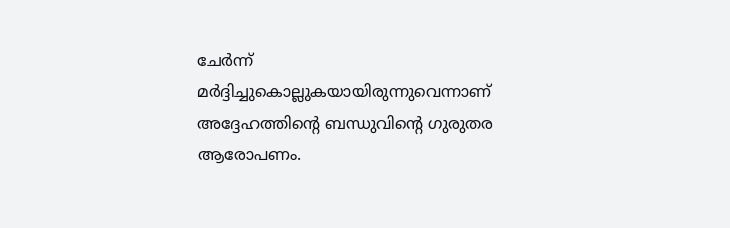ചേർന്ന് മർദ്ദിച്ചുകൊല്ലുകയായിരുന്നുവെന്നാണ് അദ്ദേഹത്തിന്റെ ബന്ധുവിന്റെ ഗുരുതര ആരോപണം.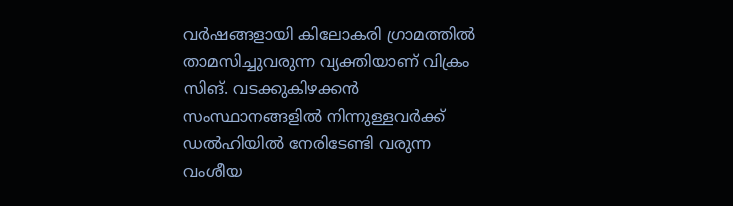വർഷങ്ങളായി കിലോകരി ഗ്രാമത്തിൽ താമസിച്ചുവരുന്ന വ്യക്തിയാണ് വിക്രം സിങ്. വടക്കുകിഴക്കൻ സംസ്ഥാനങ്ങളിൽ നിന്നുള്ളവർക്ക് ഡൽഹിയിൽ നേരിടേണ്ടി വരുന്ന വംശീയ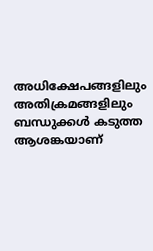അധിക്ഷേപങ്ങളിലും അതിക്രമങ്ങളിലും ബന്ധുക്കൾ കടുത്ത ആശങ്കയാണ്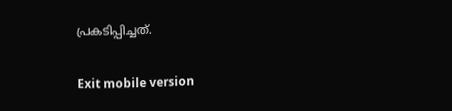പ്രകടിപ്പിച്ചത്.

Exit mobile version